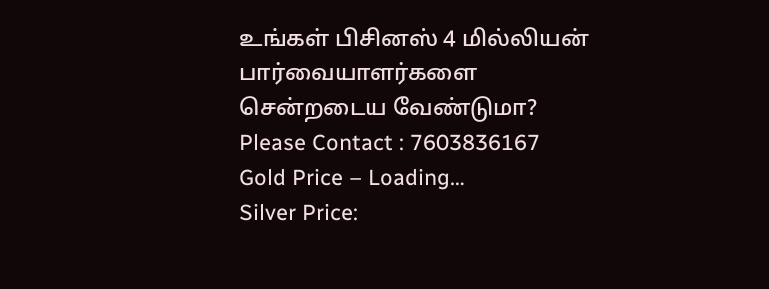உங்கள் பிசினஸ் 4 மில்லியன் பார்வையாளர்களை சென்றடைய வேண்டுமா?
Please Contact : 7603836167
Gold Price – Loading…
Silver Price: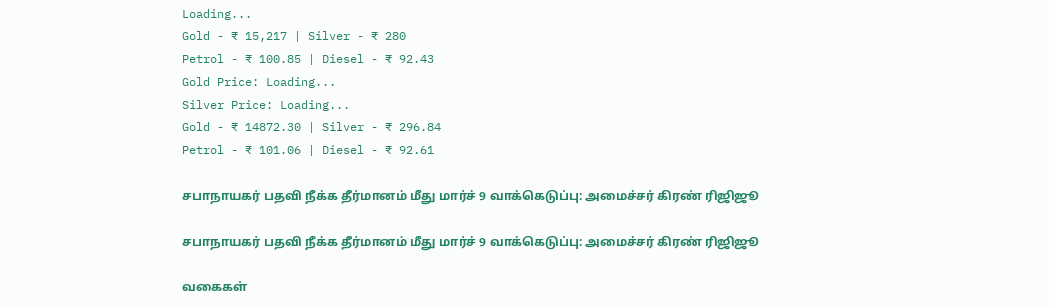Loading...
Gold - ₹ 15,217 | Silver - ₹ 280
Petrol - ₹ 100.85 | Diesel - ₹ 92.43
Gold Price: Loading...
Silver Price: Loading...
Gold - ₹ 14872.30 | Silver - ₹ 296.84
Petrol - ₹ 101.06 | Diesel - ₹ 92.61

சபாநாயகர் பதவி நீக்க தீர்மானம் மீது மார்ச் 9 வாக்கெடுப்பு: அமைச்சர் கிரண் ரிஜிஜூ

சபாநாயகர் பதவி நீக்க தீர்மானம் மீது மார்ச் 9 வாக்கெடுப்பு: அமைச்சர் கிரண் ரிஜிஜூ

வகைகள்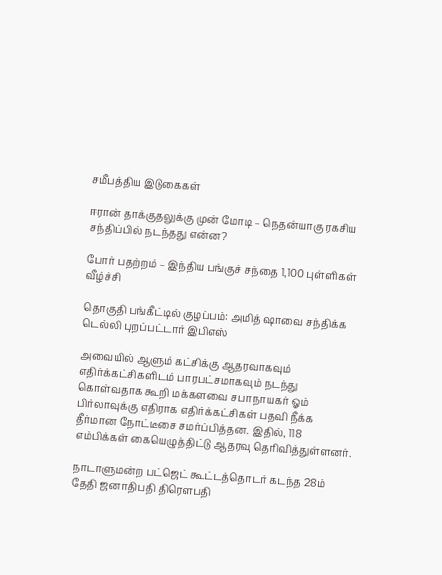சமீபத்திய இடுகைகள்

ஈரான் தாக்குதலுக்கு முன் மோடி – நெதன்யாகு ரகசிய சந்திப்பில் நடந்தது என்ன?

போர் பதற்றம் – இந்திய பங்குச் சந்தை 1,100 புள்ளிகள் வீழ்ச்சி

தொகுதி பங்கீட்டில் குழப்பம்: அமித் ஷாவை சந்திக்க டெல்லி புறப்பட்டார் இபிஎஸ்

அவையில் ஆளும் கட்சிக்கு ஆதரவாகவும் எதிர்க்கட்சிகளிடம் பாரபட்சமாகவும் நடந்து கொள்வதாக கூறி மக்களவை சபாநாயகர் ஓம் பிர்லாவுக்கு எதிராக எதிர்க்கட்சிகள் பதவி நீக்க தீர்மான நோட்டீசை சமர்ப்பித்தன. இதில், 118 எம்பிக்கள் கையெழுத்திட்டு ஆதரவு தெரிவித்துள்ளனர்.

நாடாளுமன்ற பட்ஜெட் கூட்டத்தொடர் கடந்த 28ம் தேதி ஜனாதிபதி திரௌபதி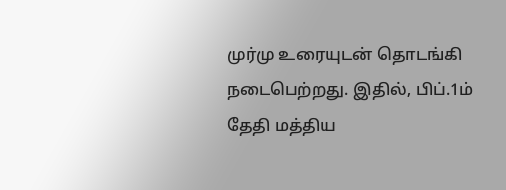முர்மு உரையுடன் தொடங்கி நடைபெற்றது. இதில், பிப்.1ம் தேதி மத்திய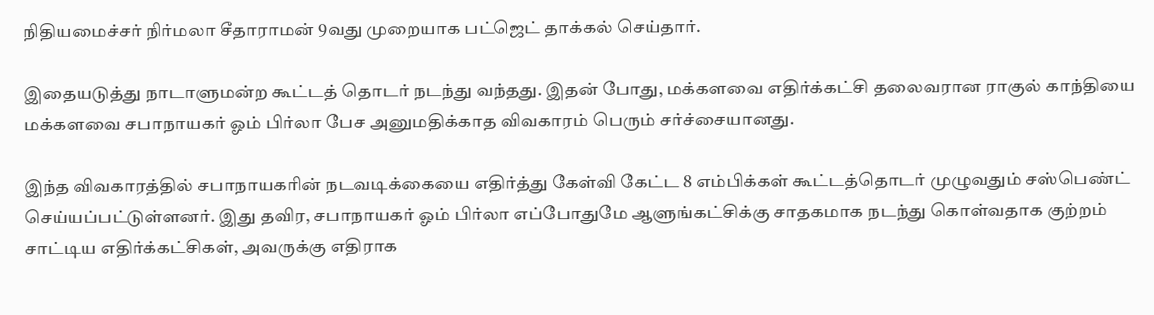நிதியமைச்சர் நிர்மலா சீதாராமன் 9வது முறையாக பட்ஜெட் தாக்கல் செய்தார்.

இதையடுத்து நாடாளுமன்ற கூட்டத் தொடர் நடந்து வந்தது. இதன் போது, மக்களவை எதிர்க்கட்சி தலைவரான ராகுல் காந்தியை மக்களவை சபாநாயகர் ஓம் பிர்லா பேச அனுமதிக்காத விவகாரம் பெரும் சர்ச்சையானது.

இந்த விவகாரத்தில் சபாநாயகரின் நடவடிக்கையை எதிர்த்து கேள்வி கேட்ட 8 எம்பிக்கள் கூட்டத்தொடர் முழுவதும் சஸ்பெண்ட் செய்யப்பட்டுள்ளனர். இது தவிர, சபாநாயகர் ஓம் பிர்லா எப்போதுமே ஆளுங்கட்சிக்கு சாதகமாக நடந்து கொள்வதாக குற்றம் சாட்டிய எதிர்க்கட்சிகள், அவருக்கு எதிராக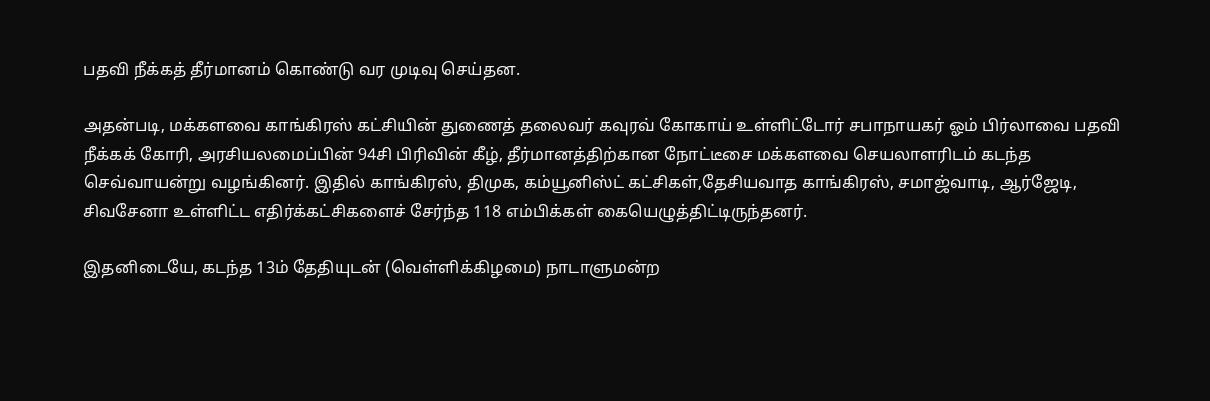பதவி நீக்கத் தீர்மானம் கொண்டு வர முடிவு செய்தன.

அதன்படி, மக்களவை காங்கிரஸ் கட்சியின் துணைத் தலைவர் கவுரவ் கோகாய் உள்ளிட்டோர் சபாநாயகர் ஓம் பிர்லாவை பதவி நீக்கக் கோரி, அரசியலமைப்பின் 94சி பிரிவின் கீழ், தீர்மானத்திற்கான நோட்டீசை மக்களவை செயலாளரிடம் கடந்த செவ்வாயன்று வழங்கினர். இதில் காங்கிரஸ், திமுக, கம்யூனிஸ்ட் கட்சிகள்,தேசியவாத காங்கிரஸ், சமாஜ்வாடி, ஆர்ஜேடி, சிவசேனா உள்ளிட்ட எதிர்க்கட்சிகளைச் சேர்ந்த 118 எம்பிக்கள் கையெழுத்திட்டிருந்தனர்.

இதனிடையே, கடந்த 13ம் தேதியுடன் (வெள்ளிக்கிழமை) நாடாளுமன்ற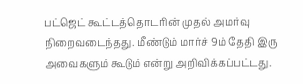பட்ஜெட் கூட்டத்தொடரின் முதல் அமர்வு நிறைவடைந்தது. மீண்டும் மார்ச் 9ம் தேதி இரு அவைகளும் கூடும் என்று அறிவிக்கப்பட்டது.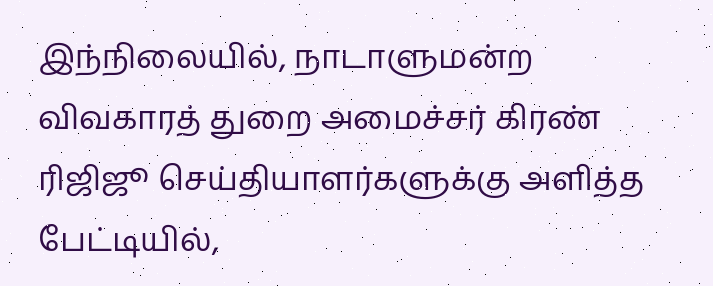இந்நிலையில், நாடாளுமன்ற விவகாரத் துறை அமைச்சர் கிரண் ரிஜிஜூ செய்தியாளர்களுக்கு அளித்த பேட்டியில்,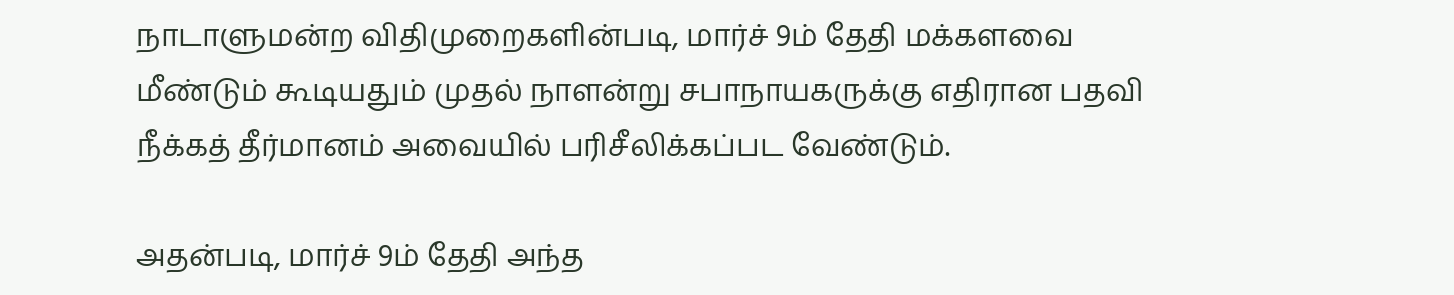நாடாளுமன்ற விதிமுறைகளின்படி, மார்ச் 9ம் தேதி மக்களவை மீண்டும் கூடியதும் முதல் நாளன்று சபாநாயகருக்கு எதிரான பதவி நீக்கத் தீர்மானம் அவையில் பரிசீலிக்கப்பட வேண்டும்.

அதன்படி, மார்ச் 9ம் தேதி அந்த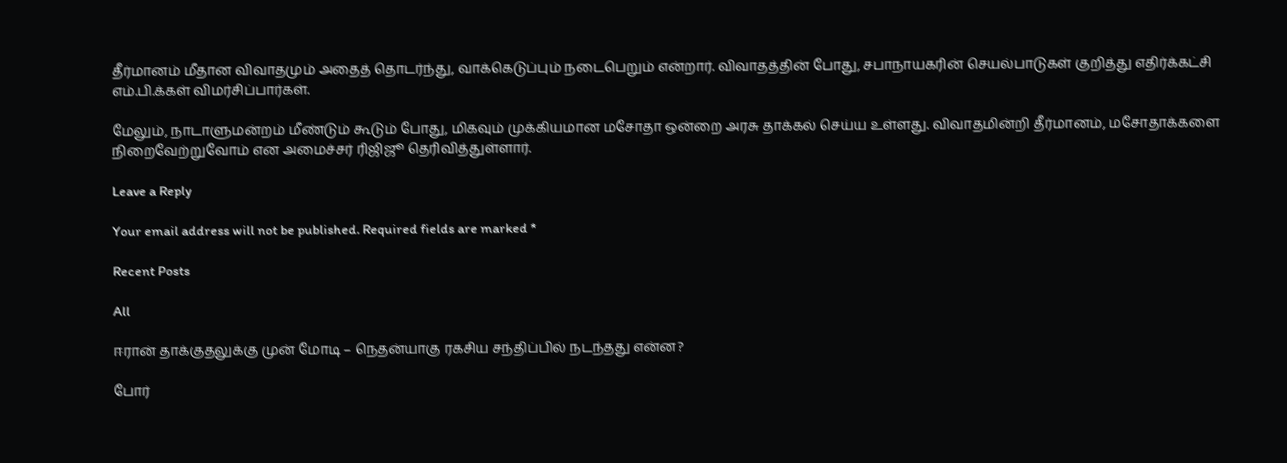தீர்மானம் மீதான விவாதமும் அதைத் தொடர்ந்து, வாக்கெடுப்பும் நடைபெறும் என்றார். விவாதத்தின் போது, சபாநாயகரின் செயல்பாடுகள் குறித்து எதிர்க்கட்சி எம்.பி.க்கள் விமர்சிப்பார்கள்.

மேலும், நாடாளுமன்றம் மீண்டும் கூடும் போது, மிகவும் முக்கியமான மசோதா ஒன்றை அரசு தாக்கல் செய்ய உள்ளது. விவாதமின்றி தீர்மானம், மசோதாக்களை நிறைவேற்றுவோம் என அமைச்சர் ரிஜிஜூ தெரிவித்துள்ளார்.

Leave a Reply

Your email address will not be published. Required fields are marked *

Recent Posts

All

ஈரான் தாக்குதலுக்கு முன் மோடி – நெதன்யாகு ரகசிய சந்திப்பில் நடந்தது என்ன?

போர்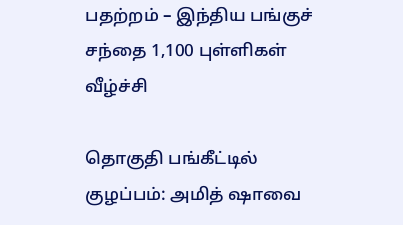பதற்றம் – இந்திய பங்குச் சந்தை 1,100 புள்ளிகள் வீழ்ச்சி

தொகுதி பங்கீட்டில் குழப்பம்: அமித் ஷாவை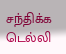சந்திக்க டெல்லி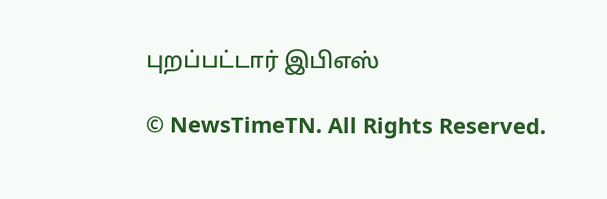புறப்பட்டார் இபிஎஸ்

© NewsTimeTN. All Rights Reserved.